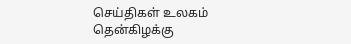செய்திகள் உலகம்
தென்கிழக்கு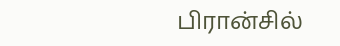பிரான்சில்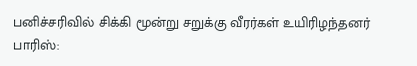பனிச்சரிவில் சிக்கி மூன்று சறுக்கு வீரர்கள் உயிரிழந்தனர்
பாரிஸ்: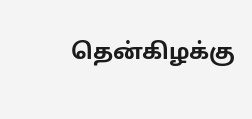தென்கிழக்கு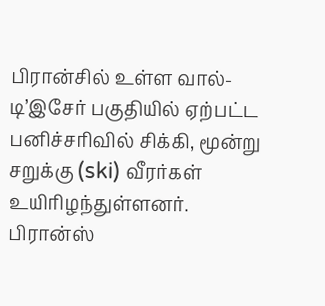பிரான்சில் உள்ள வால்-டி’இசேர் பகுதியில் ஏற்பட்ட பனிச்சரிவில் சிக்கி, மூன்று சறுக்கு (ski) வீரர்கள் உயிரிழந்துள்ளனர்.
பிரான்ஸ்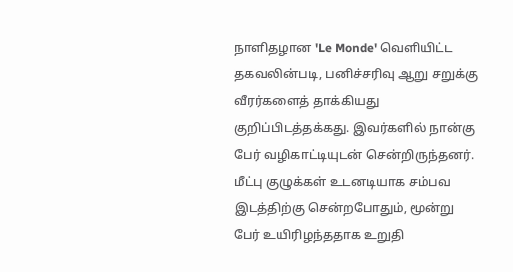நாளிதழான 'Le Monde' வெளியிட்ட தகவலின்படி, பனிச்சரிவு ஆறு சறுக்கு வீரர்களைத் தாக்கியது குறிப்பிடத்தக்கது. இவர்களில் நான்கு பேர் வழிகாட்டியுடன் சென்றிருந்தனர்.
மீட்பு குழுக்கள் உடனடியாக சம்பவ இடத்திற்கு சென்றபோதும், மூன்று பேர் உயிரிழந்ததாக உறுதி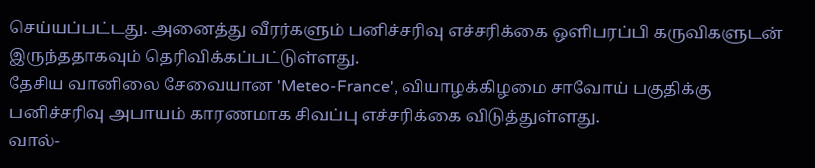செய்யப்பட்டது. அனைத்து வீரர்களும் பனிச்சரிவு எச்சரிக்கை ஒளிபரப்பி கருவிகளுடன் இருந்ததாகவும் தெரிவிக்கப்பட்டுள்ளது.
தேசிய வானிலை சேவையான 'Meteo-France', வியாழக்கிழமை சாவோய் பகுதிக்கு பனிச்சரிவு அபாயம் காரணமாக சிவப்பு எச்சரிக்கை விடுத்துள்ளது.
வால்-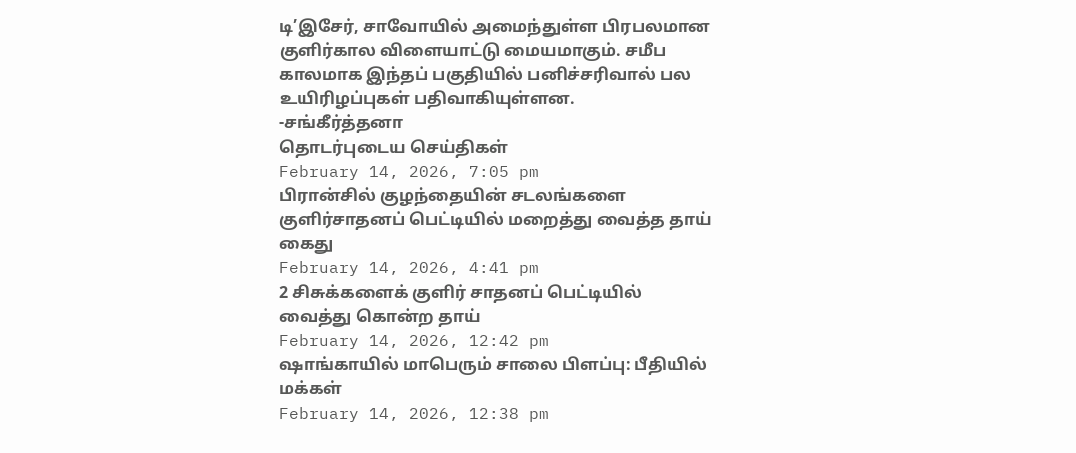டி’இசேர், சாவோயில் அமைந்துள்ள பிரபலமான குளிர்கால விளையாட்டு மையமாகும். சமீப காலமாக இந்தப் பகுதியில் பனிச்சரிவால் பல உயிரிழப்புகள் பதிவாகியுள்ளன.
-சங்கீர்த்தனா
தொடர்புடைய செய்திகள்
February 14, 2026, 7:05 pm
பிரான்சில் குழந்தையின் சடலங்களை குளிர்சாதனப் பெட்டியில் மறைத்து வைத்த தாய் கைது
February 14, 2026, 4:41 pm
2 சிசுக்களைக் குளிர் சாதனப் பெட்டியில் வைத்து கொன்ற தாய்
February 14, 2026, 12:42 pm
ஷாங்காயில் மாபெரும் சாலை பிளப்பு: பீதியில் மக்கள்
February 14, 2026, 12:38 pm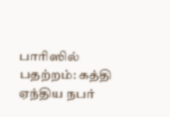பாரிஸில் பதற்றம்: கத்தி ஏந்திய நபர்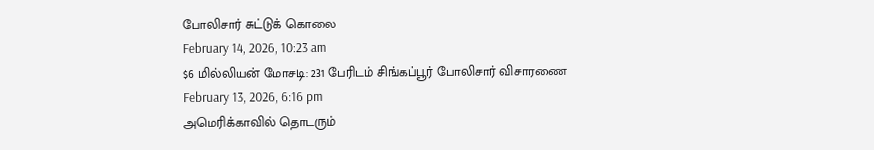போலிசார் சுட்டுக் கொலை
February 14, 2026, 10:23 am
$6 மில்லியன் மோசடி: 231 பேரிடம் சிங்கப்பூர் போலிசார் விசாரணை
February 13, 2026, 6:16 pm
அமெரிக்காவில் தொடரும்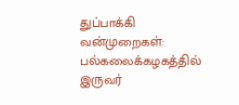துப்பாக்கி வன்முறைகள்: பல்கலைக்கழகத்தில் இருவர்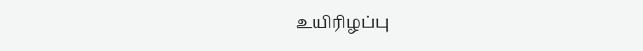உயிரிழப்பு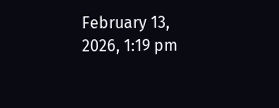February 13, 2026, 1:19 pm